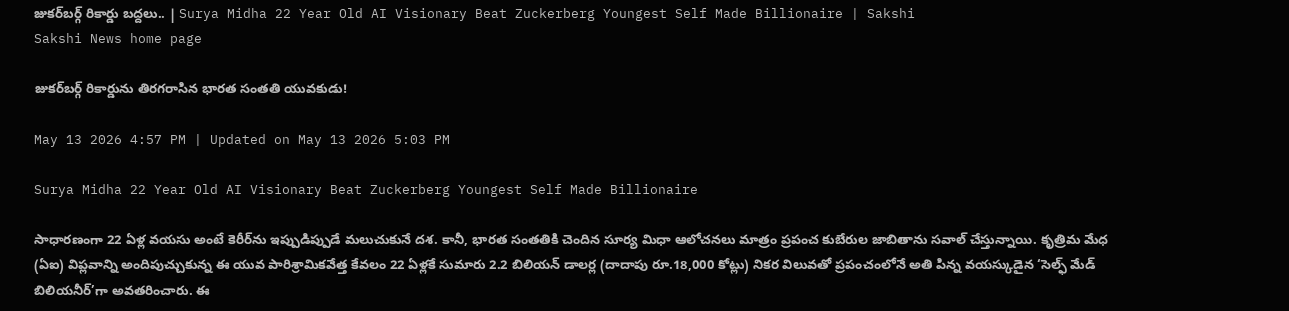జుకర్‌బర్గ్‌ రికార్డు బద్దలు.. | Surya Midha 22 Year Old AI Visionary Beat Zuckerberg Youngest Self Made Billionaire | Sakshi
Sakshi News home page

జుకర్‌బర్గ్‌ రికార్డును తిరగరాసిన భారత సంతతి యువకుడు!

May 13 2026 4:57 PM | Updated on May 13 2026 5:03 PM

Surya Midha 22 Year Old AI Visionary Beat Zuckerberg Youngest Self Made Billionaire

సాధారణంగా 22 ఏళ్ల వయసు అంటే కెరీర్‌ను ఇప్పుడిప్పుడే మలుచుకునే దశ. కానీ, భారత సంతతికి చెందిన సూర్య మిధా ఆలోచనలు మాత్రం ప్రపంచ కుబేరుల జాబితాను సవాల్ చేస్తున్నాయి. కృత్రిమ మేధ (ఏఐ) విప్లవాన్ని అందిపుచ్చుకున్న ఈ యువ పారిశ్రామికవేత్త కేవలం 22 ఏళ్లకే సుమారు 2.2 బిలియన్ డాలర్ల (దాదాపు రూ.18,000 కోట్లు) నికర విలువతో ప్రపంచంలోనే అతి పిన్న వయస్కుడైన ‘సెల్ఫ్ మేడ్ బిలియనీర్‌’గా అవతరించారు. ఈ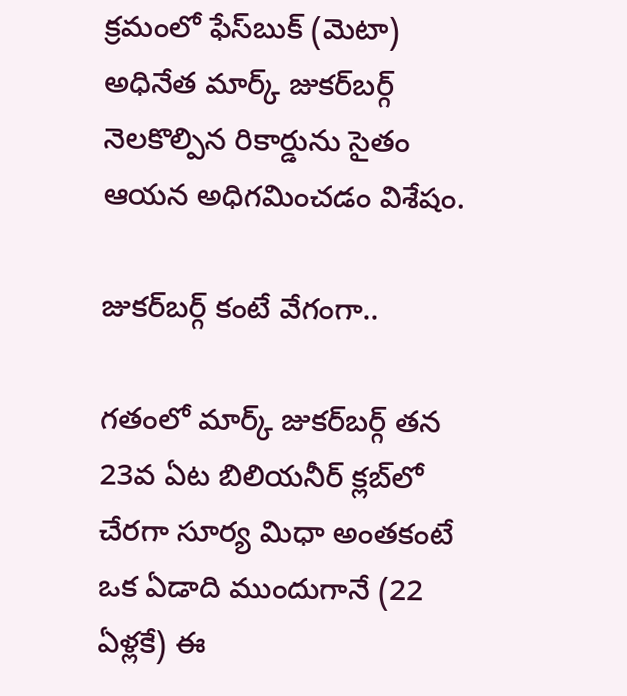క్రమంలో ఫేస్‌బుక్ (మెటా) అధినేత మార్క్ జుకర్‌బర్గ్ నెలకొల్పిన రికార్డును సైతం ఆయన అధిగమించడం విశేషం.

జుకర్‌బర్గ్‌ కంటే వేగంగా..

గతంలో మార్క్ జుకర్‌బర్గ్ తన 23వ ఏట బిలియనీర్ క్లబ్‌లో చేరగా సూర్య మిధా అంతకంటే ఒక ఏడాది ముందుగానే (22 ఏళ్లకే) ఈ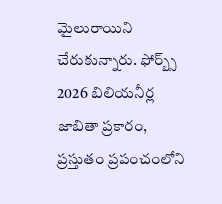మైలురాయిని చేరుకున్నారు. ఫోర్బ్స్ 2026 బిలియనీర్ల జాబితా ప్రకారం, ప్రస్తుతం ప్రపంచంలోని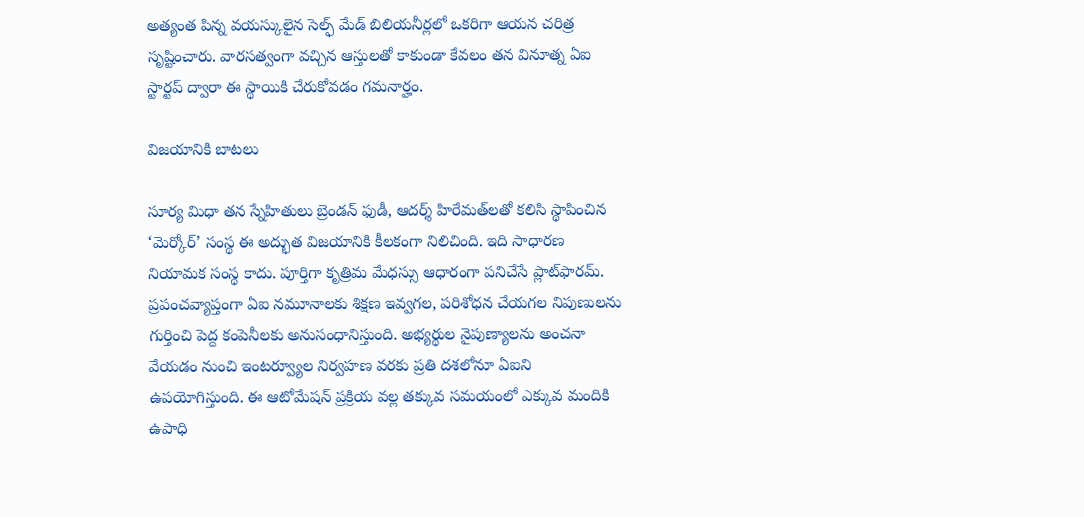అత్యంత పిన్న వయస్కులైన సెల్ఫ్‌ మేడ్‌ బిలియనీర్లలో ఒకరిగా ఆయన చరిత్ర సృష్టించారు. వారసత్వంగా వచ్చిన ఆస్తులతో కాకుండా కేవలం తన వినూత్న ఏఐ స్టార్టప్ ద్వారా ఈ స్థాయికి చేరుకోవడం గమనార్హం.

విజయానికి బాటలు

సూర్య మిధా తన స్నేహితులు బ్రెండన్ ఫుడీ, ఆదర్శ్ హిరేమత్‌లతో కలిసి స్థాపించిన ‘మెర్కోర్’ సంస్థ ఈ అద్భుత విజయానికి కీలకంగా నిలిచింది. ఇది సాధారణ నియామక సంస్థ కాదు. పూర్తిగా కృత్రిమ మేధస్సు ఆధారంగా పనిచేసే ప్లాట్‌ఫారమ్. ప్రపంచవ్యాప్తంగా ఏఐ నమూనాలకు శిక్షణ ఇవ్వగల, పరిశోధన చేయగల నిపుణులను గుర్తించి పెద్ద కంపెనీలకు అనుసంధానిస్తుంది. అభ్యర్థుల నైపుణ్యాలను అంచనా వేయడం నుంచి ఇంటర్వ్యూల నిర్వహణ వరకు ప్రతి దశలోనూ ఏఐని ఉపయోగిస్తుంది. ఈ ఆటోమేషన్ ప్రక్రియ వల్ల తక్కువ సమయంలో ఎక్కువ మందికి ఉపాధి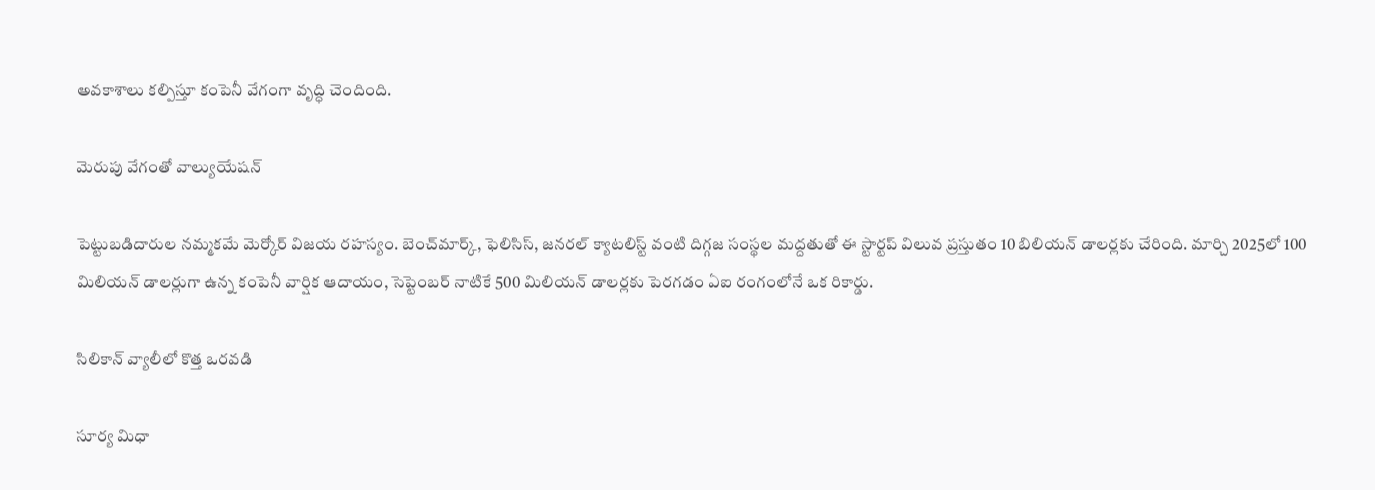అవకాశాలు కల్పిస్తూ కంపెనీ వేగంగా వృద్ధి చెందింది.

మెరుపు వేగంతో వాల్యుయేషన్

పెట్టుబడిదారుల నమ్మకమే మెర్కోర్ విజయ రహస్యం. బెంచ్‌మార్క్, ఫెలిసిస్, జనరల్ క్యాటలిస్ట్ వంటి దిగ్గజ సంస్థల మద్దతుతో ఈ స్టార్టప్ విలువ ప్రస్తుతం 10 బిలియన్ డాలర్లకు చేరింది. మార్చి 2025లో 100 మిలియన్ డాలర్లుగా ఉన్న కంపెనీ వార్షిక ఆదాయం, సెప్టెంబర్ నాటికే 500 మిలియన్ డాలర్లకు పెరగడం ఏఐ రంగంలోనే ఒక రికార్డు.

సిలికాన్ వ్యాలీలో కొత్త ఒరవడి

సూర్య మిధా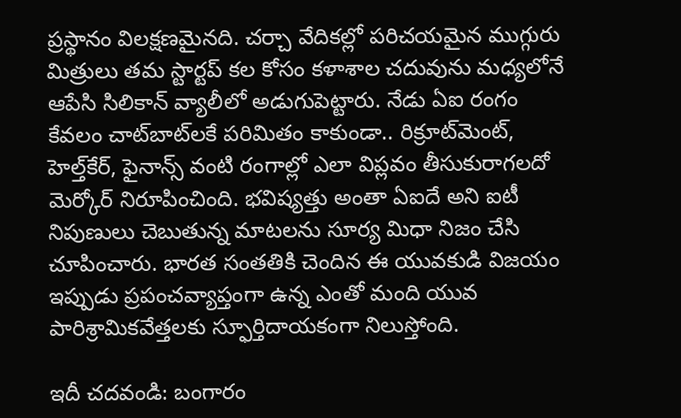ప్రస్థానం విలక్షణమైనది. చర్చా వేదికల్లో పరిచయమైన ముగ్గురు మిత్రులు తమ స్టార్టప్ కల కోసం కళాశాల చదువును మధ్యలోనే ఆపేసి సిలికాన్ వ్యాలీలో అడుగుపెట్టారు. నేడు ఏఐ రంగం కేవలం చాట్‌బాట్‌లకే పరిమితం కాకుండా.. రిక్రూట్‌మెంట్, హెల్త్‌కేర్, ఫైనాన్స్ వంటి రంగాల్లో ఎలా విప్లవం తీసుకురాగలదో మెర్కోర్ నిరూపించింది. భవిష్యత్తు అంతా ఏఐదే అని ఐటీ నిపుణులు చెబుతున్న మాటలను సూర్య మిధా నిజం చేసి చూపించారు. భారత సంతతికి చెందిన ఈ యువకుడి విజయం ఇప్పుడు ప్రపంచవ్యాప్తంగా ఉన్న ఎంతో మంది యువ పారిశ్రామికవేత్తలకు స్ఫూర్తిదాయకంగా నిలుస్తోంది.

ఇదీ చదవండి: బంగారం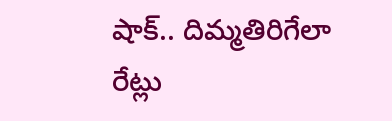షాక్‌.. దిమ్మతిరిగేలా రేట్లు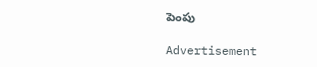పెంపు

Advertisement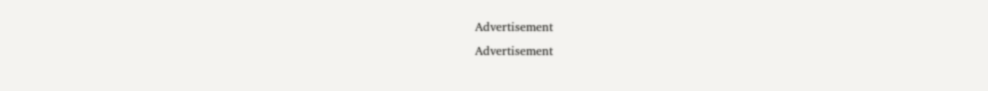Advertisement
Advertisement